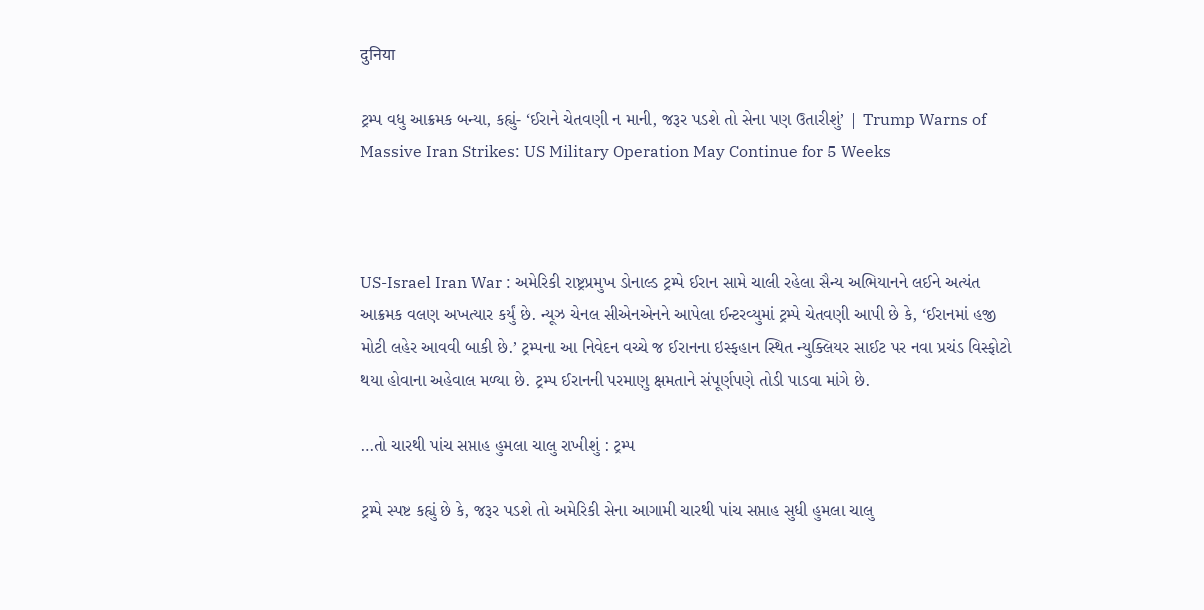दुनिया

ટ્રમ્પ વધુ આક્રમક બન્યા, કહ્યું- ‘ઈરાને ચેતવણી ન માની, જરૂર પડશે તો સેના પણ ઉતારીશું’ | Trump Warns of Massive Iran Strikes: US Military Operation May Continue for 5 Weeks



US-Israel Iran War : અમેરિકી રાષ્ટ્રપ્રમુખ ડોનાલ્ડ ટ્રમ્પે ઈરાન સામે ચાલી રહેલા સૈન્ય અભિયાનને લઈને અત્યંત આક્રમક વલણ અખત્યાર કર્યું છે. ન્યૂઝ ચેનલ સીએનએનને આપેલા ઈન્ટરવ્યુમાં ટ્રમ્પે ચેતવણી આપી છે કે, ‘ઈરાનમાં હજી મોટી લહેર આવવી બાકી છે.’ ટ્રમ્પના આ નિવેદન વચ્ચે જ ઈરાનના ઇસ્ફહાન સ્થિત ન્યુક્લિયર સાઈટ પર નવા પ્રચંડ વિસ્ફોટો થયા હોવાના અહેવાલ મળ્યા છે. ટ્રમ્પ ઈરાનની પરમાણુ ક્ષમતાને સંપૂર્ણપણે તોડી પાડવા માંગે છે.

…તો ચારથી પાંચ સપ્તાહ હુમલા ચાલુ રાખીશું : ટ્રમ્પ

ટ્રમ્પે સ્પષ્ટ કહ્યું છે કે, જરૂર પડશે તો અમેરિકી સેના આગામી ચારથી પાંચ સપ્તાહ સુધી હુમલા ચાલુ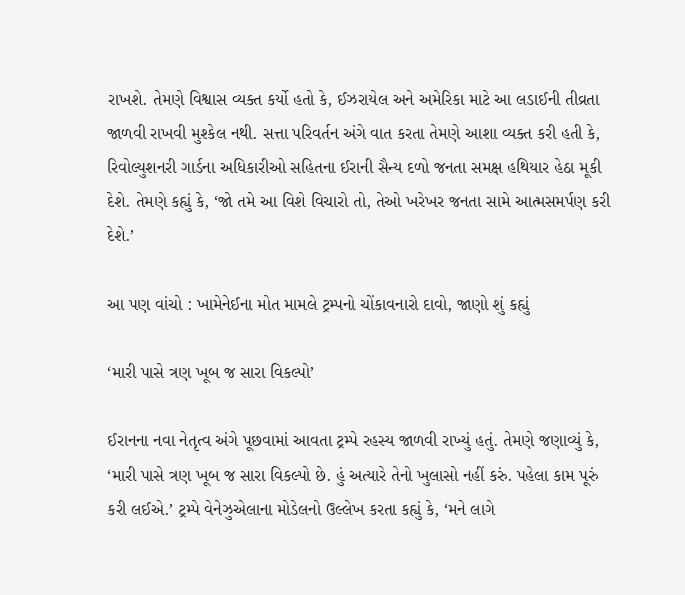રાખશે. તેમણે વિશ્વાસ વ્યક્ત કર્યો હતો કે, ઈઝરાયેલ અને અમેરિકા માટે આ લડાઈની તીવ્રતા જાળવી રાખવી મુશ્કેલ નથી. સત્તા પરિવર્તન અંગે વાત કરતા તેમણે આશા વ્યક્ત કરી હતી કે, રિવોલ્યુશનરી ગાર્ડના અધિકારીઓ સહિતના ઈરાની સૈન્ય દળો જનતા સમક્ષ હથિયાર હેઠા મૂકી દેશે. તેમણે કહ્યું કે, ‘જો તમે આ વિશે વિચારો તો, તેઓ ખરેખર જનતા સામે આત્મસમર્પણ કરી દેશે.’

આ પણ વાંચો : ખામેનેઈના મોત મામલે ટ્રમ્પનો ચોંકાવનારો દાવો, જાણો શું કહ્યું

‘મારી પાસે ત્રણ ખૂબ જ સારા વિકલ્પો’

ઈરાનના નવા નેતૃત્વ અંગે પૂછવામાં આવતા ટ્રમ્પે રહસ્ય જાળવી રાખ્યું હતું. તેમણે જણાવ્યું કે, ‘મારી પાસે ત્રણ ખૂબ જ સારા વિકલ્પો છે. હું અત્યારે તેનો ખુલાસો નહીં કરું. પહેલા કામ પૂરું કરી લઈએ.’ ટ્રમ્પે વેનેઝુએલાના મોડેલનો ઉલ્લેખ કરતા કહ્યું કે, ‘મને લાગે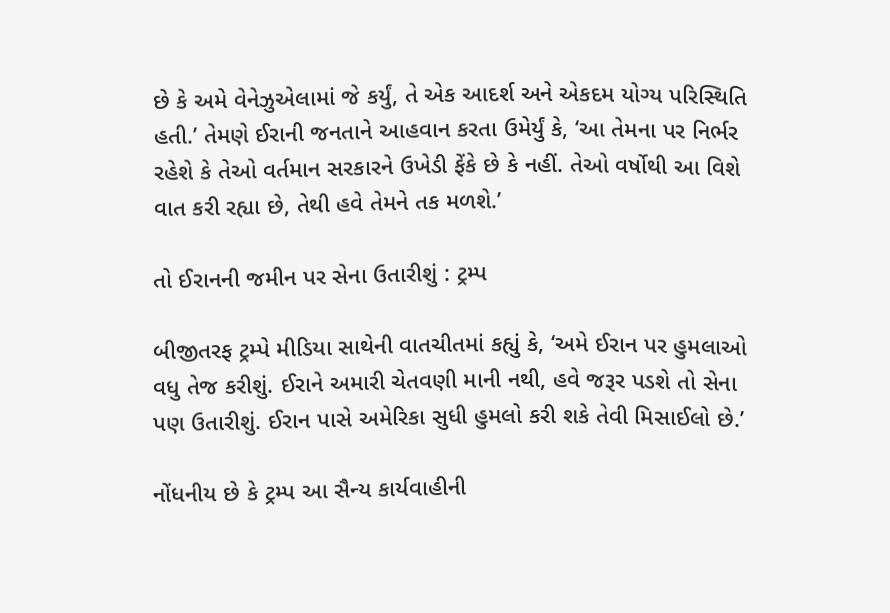છે કે અમે વેનેઝુએલામાં જે કર્યું, તે એક આદર્શ અને એકદમ યોગ્ય પરિસ્થિતિ હતી.’ તેમણે ઈરાની જનતાને આહવાન કરતા ઉમેર્યું કે, ‘આ તેમના પર નિર્ભર રહેશે કે તેઓ વર્તમાન સરકારને ઉખેડી ફેંકે છે કે નહીં. તેઓ વર્ષોથી આ વિશે વાત કરી રહ્યા છે, તેથી હવે તેમને તક મળશે.’

તો ઈરાનની જમીન પર સેના ઉતારીશું : ટ્રમ્પ

બીજીતરફ ટ્રમ્પે મીડિયા સાથેની વાતચીતમાં કહ્યું કે, ‘અમે ઈરાન પર હુમલાઓ વધુ તેજ કરીશું. ઈરાને અમારી ચેતવણી માની નથી, હવે જરૂર પડશે તો સેના પણ ઉતારીશું. ઈરાન પાસે અમેરિકા સુધી હુમલો કરી શકે તેવી મિસાઈલો છે.’

નોંધનીય છે કે ટ્રમ્પ આ સૈન્ય કાર્યવાહીની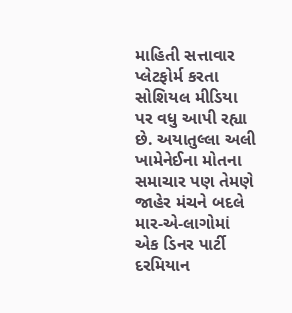માહિતી સત્તાવાર પ્લેટફોર્મ કરતા સોશિયલ મીડિયા પર વધુ આપી રહ્યા છે. અયાતુલ્લા અલી ખામેનેઈના મોતના સમાચાર પણ તેમણે જાહેર મંચને બદલે માર-એ-લાગોમાં એક ડિનર પાર્ટી દરમિયાન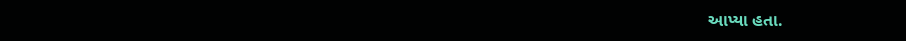આપ્યા હતા.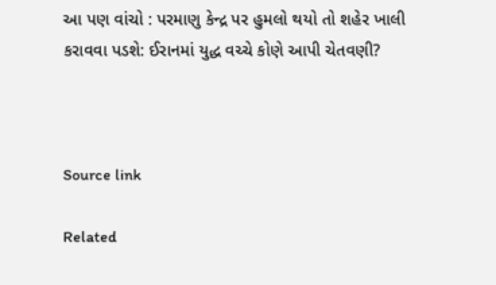આ પણ વાંચો : પરમાણુ કેન્દ્ર પર હુમલો થયો તો શહેર ખાલી કરાવવા પડશે: ઈરાનમાં યુદ્ધ વચ્ચે કોણે આપી ચેતવણી?



Source link

Related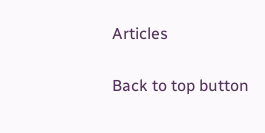Articles

Back to top button